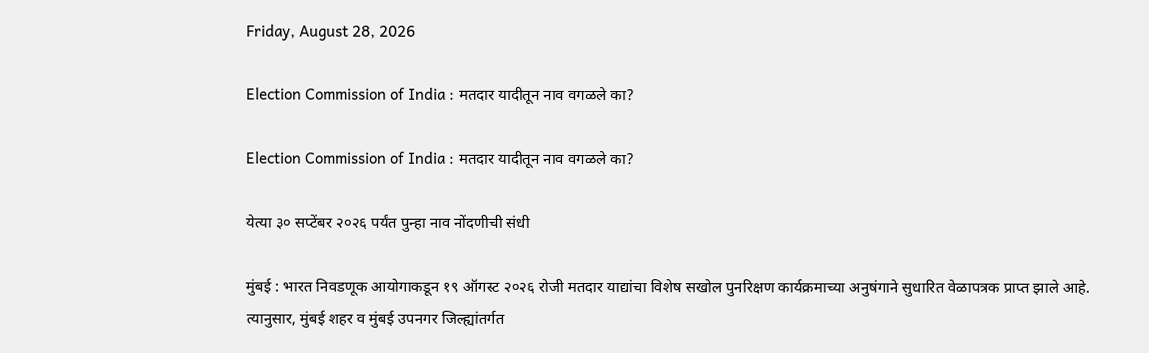Friday, August 28, 2026

Election Commission of India : मतदार यादीतून नाव वगळले का?

Election Commission of India : मतदार यादीतून नाव वगळले का?

येत्या ३० सप्टेंबर २०२६ पर्यंत पुन्हा नाव नोंदणीची संधी

मुंबई : भारत निवडणूक आयोगाकडून १९ ऑगस्ट २०२६ रोजी मतदार याद्यांचा विशेष सखोल पुनरिक्षण कार्यक्रमाच्या अनुषंगाने सुधारित वेळापत्रक प्राप्त झाले आहे. त्‍यानुसार, मुंबई शहर व मुंबई उपनगर जिल्ह्यांतर्गत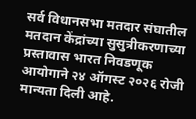सर्व विधानसभा मतदार संघातील मतदान केंद्रांच्या सुसुत्रीकरणाच्या प्रस्तावास भारत निवडणूक आयोगाने २४ ऑगस्ट २०२६ रोजी मान्यता दिली आहे.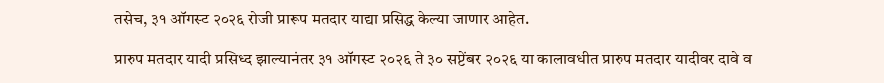तसेच, ३१ ऑगस्‍ट २०२६ रोजी प्रारूप मतदार याद्या प्रसिद्ध केल्या जाणार आहेत.

प्रारुप मतदार यादी प्रसिध्द झाल्यानंतर ३१ ऑगस्ट २०२६ ते ३० सप्टेंबर २०२६ या कालावधीत प्रारुप मतदार यादीवर दावे व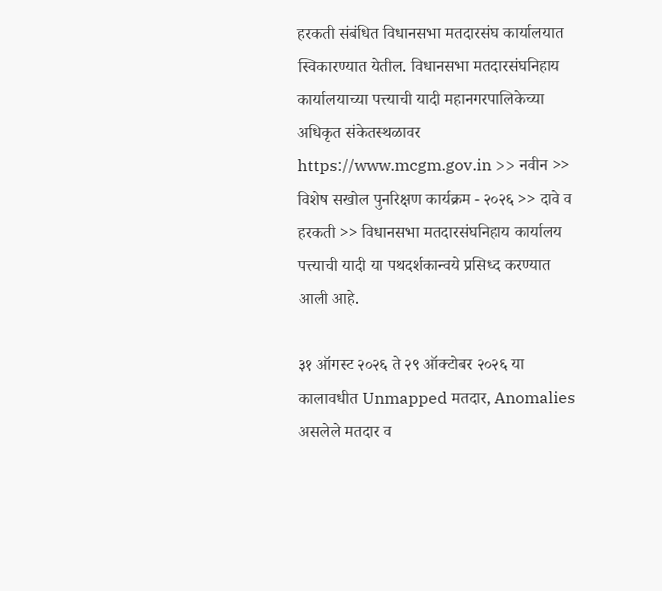हरकती संबंधित विधानसभा मतदारसंघ कार्यालयात स्विकारण्यात येतील. विधानसभा मतदारसंघनिहाय कार्यालयाच्या पत्त्याची यादी महानगरपालिकेच्या अधिकृत संकेतस्थळावर https://www.mcgm.gov.in >> नवीन >> विशेष सखोल पुनरिक्षण कार्यक्रम - २०२६ >> दावे व हरकती >> विधानसभा मतदारसंघनिहाय कार्यालय पत्त्याची यादी या पथदर्शकान्वये प्रसिध्द करण्यात आली आहे.

३१ ऑगस्‍ट २०२६ ते २९ ऑक्‍टोबर २०२६ या कालावधीत Unmapped मतदार, Anomalies असलेले मतदार व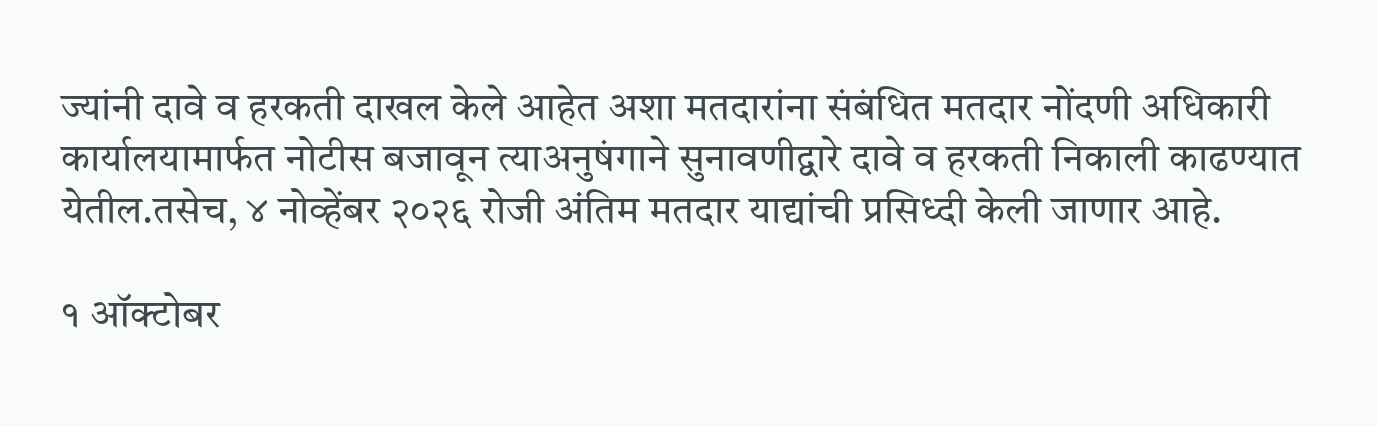ज्यांनी दावे व हरकती दाखल केले आहेत अशा मतदारांना संबंधित मतदार नोंदणी अधिकारी कार्यालयामार्फत नोटीस बजावून त्याअनुषंगाने सुनावणीद्वारे दावे व हरकती निकाली काढण्यात येतील.तसेच, ४ नोव्‍हेंबर २०२६ रोजी अंतिम मतदार याद्यांची प्रसिध्दी केली जाणार आहे.

१ ऑक्‍टोबर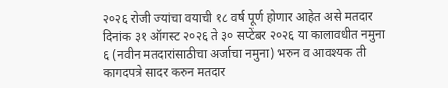२०२६ रोजी ज्यांचा वयाची १८ वर्ष पूर्ण होणार आहेत असे मतदार दिनांक ३१ ऑगस्‍ट २०२६ ते ३० सप्‍टेंबर २०२६ या कालावधीत नमुना ६ (नवीन मतदारांसाठीचा अर्जाचा नमुना) भरुन व आवश्यक ती कागदपत्रे सादर करुन मतदार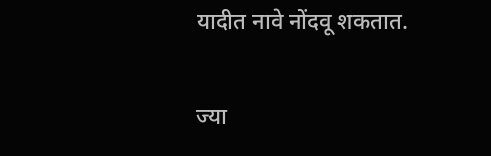यादीत नावे नोंदवू शकतात.

ज्या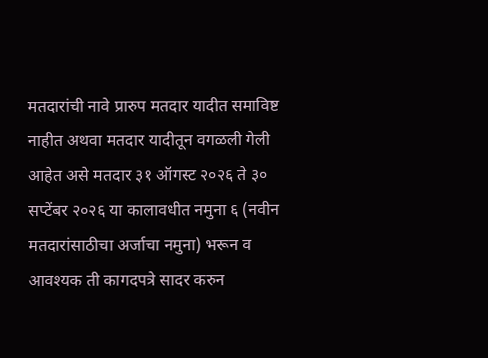मतदारांची नावे प्रारुप मतदार यादीत समाविष्ट नाहीत अथवा मतदार यादीतून वगळली गेली आहेत असे मतदार ३१ ऑगस्ट २०२६ ते ३० सप्टेंबर २०२६ या कालावधीत नमुना ६ (नवीन मतदारांसाठीचा अर्जाचा नमुना) भरून व आवश्यक ती कागदपत्रे सादर करुन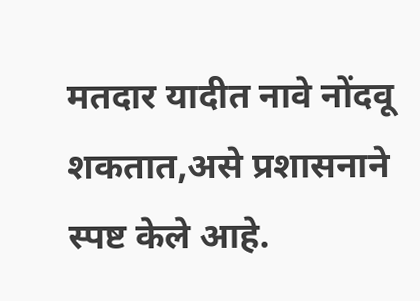मतदार यादीत नावे नोंदवू शकतात,असे प्रशासनाने स्पष्ट केले आहे.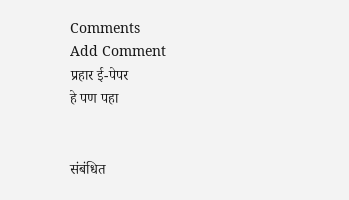Comments
Add Comment
प्रहार ई-पेपर
हे पण पहा


संबंधित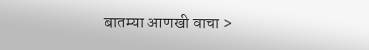बातम्या आणखी वाचा >